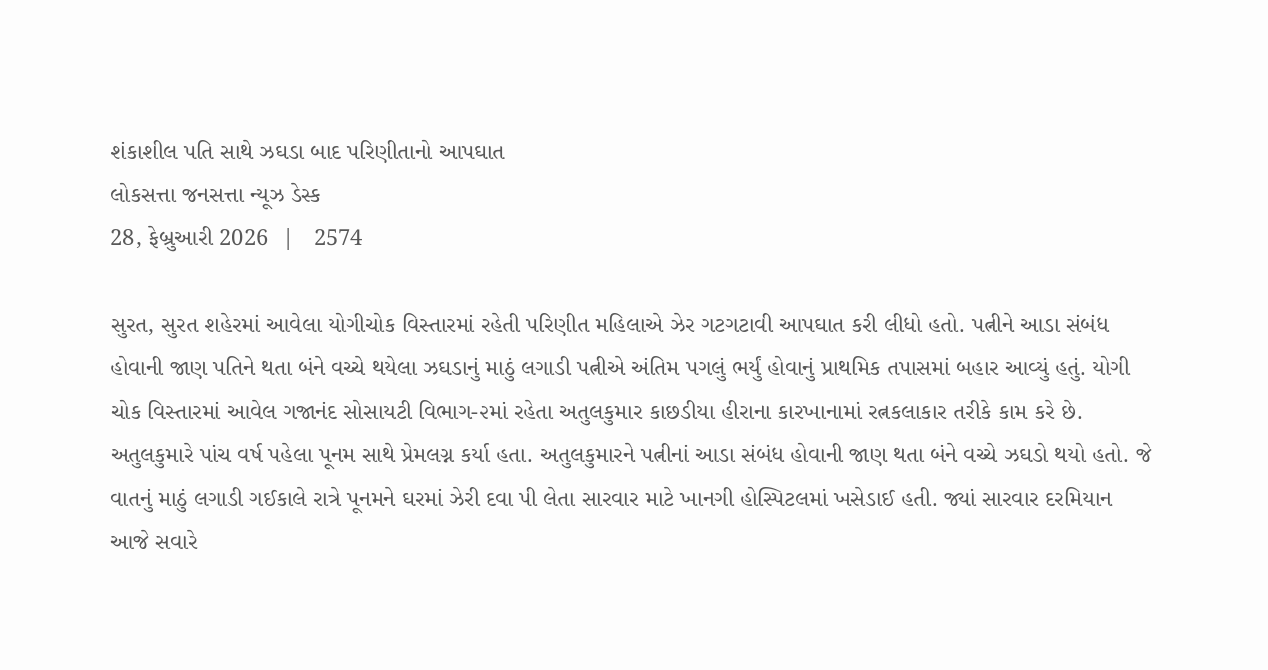શંકાશીલ પતિ સાથે ઝઘડા બાદ પરિણીતાનો આપઘાત
લોકસત્તા જનસત્તા ન્યૂઝ ડેસ્ક
28, ફેબ્રુઆરી 2026  |   2574

સુરત, સુરત શહેરમાં આવેલા યોગીચોક વિસ્તારમાં રહેતી પરિણીત મહિલાએ ઝેર ગટગટાવી આપઘાત કરી લીધો હતો. પત્નીને આડા સંબંધ હોવાની જાણ પતિને થતા બંને વચ્ચે થયેલા ઝઘડાનું માઠું લગાડી પત્નીએ અંતિમ પગલું ભર્યું હોવાનું પ્રાથમિક તપાસમાં બહાર આવ્યું હતું. યોગી ચોક વિસ્તારમાં આવેલ ગજાનંદ સોસાયટી વિભાગ-૨માં રહેતા અતુલકુમાર કાછડીયા હીરાના કારખાનામાં રત્નકલાકાર તરીકે કામ કરે છે. અતુલકુમારે પાંચ વર્ષ પહેલા પૂનમ સાથે પ્રેમલગ્ન કર્યા હતા. અતુલકુમારને પત્નીનાં આડા સંબંધ હોવાની જાણ થતા બંને વચ્ચે ઝઘડો થયો હતો. જે વાતનું માઠું લગાડી ગઈકાલે રાત્રે પૂનમને ઘરમાં ઝેરી દવા પી લેતા સારવાર માટે ખાનગી હોસ્પિટલમાં ખસેડાઈ હતી. જ્યાં સારવાર દરમિયાન આજે સવારે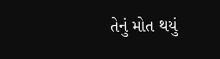તેનું મોત થયું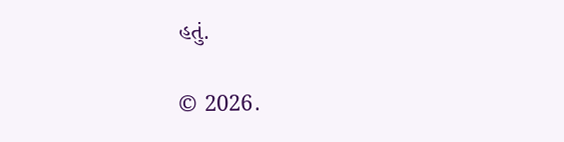હતું.

© 2026.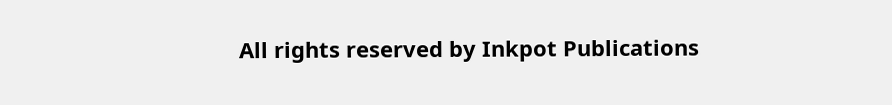All rights reserved by Inkpot Publications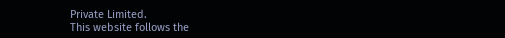Private Limited.
This website follows the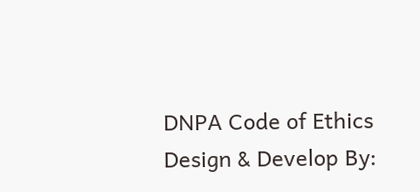DNPA Code of Ethics
Design & Develop By: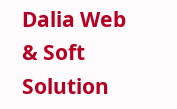Dalia Web & Soft Solution